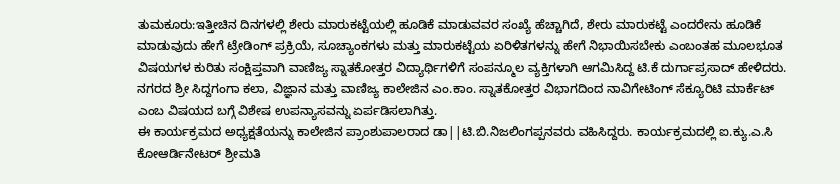ತುಮಕೂರು:ಇತ್ತೀಚಿನ ದಿನಗಳಲ್ಲಿ ಶೇರು ಮಾರುಕಟ್ಟೆಯಲ್ಲಿ ಹೂಡಿಕೆ ಮಾಡುವವರ ಸಂಖ್ಯೆ ಹೆಚ್ಚಾಗಿದೆ, ಶೇರು ಮಾರುಕಟ್ಟೆ ಎಂದರೇನು ಹೂಡಿಕೆ ಮಾಡುವುದು ಹೇಗೆ ಟ್ರೇಡಿಂಗ್ ಪ್ರಕ್ರಿಯೆ, ಸೂಚ್ಯಾಂಕಗಳು ಮತ್ತು ಮಾರುಕಟ್ಟೆಯ ಏರಿಳಿತಗಳನ್ನು ಹೇಗೆ ನಿಭಾಯಿಸಬೇಕು ಎಂಬಂತಹ ಮೂಲಭೂತ ವಿಷಯಗಳ ಕುರಿತು ಸಂಕ್ಷಿಪ್ತವಾಗಿ ವಾಣಿಜ್ಯ ಸ್ನಾತಕೋತ್ತರ ವಿದ್ಯಾರ್ಥಿಗಳಿಗೆ ಸಂಪನ್ಮೂಲ ವ್ಯಕ್ತಿಗಳಾಗಿ ಆಗಮಿಸಿದ್ದ ಟಿ.ಕೆ ದುರ್ಗಾಪ್ರಸಾದ್ ಹೇಳಿದರು.
ನಗರದ ಶ್ರೀ ಸಿದ್ದಗಂಗಾ ಕಲಾ, ವಿಜ್ಞಾನ ಮತ್ತು ವಾಣಿಜ್ಯ ಕಾಲೇಜಿನ ಎಂ.ಕಾಂ. ಸ್ನಾತಕೋತ್ತರ ವಿಭಾಗದಿಂದ ನಾವಿಗೇಟಿಂಗ್ ಸೆಕ್ಯೂರಿಟಿ ಮಾರ್ಕೆಟ್ ಎಂಬ ವಿಷಯದ ಬಗ್ಗೆ ವಿಶೇಷ ಉಪನ್ಯಾಸವನ್ನು ಏರ್ಪಡಿಸಲಾಗಿತ್ತು.
ಈ ಕಾರ್ಯಕ್ರಮದ ಅಧ್ಯಕ್ಷತೆಯನ್ನು ಕಾಲೇಜಿನ ಪ್ರಾಂಶುಪಾಲರಾದ ಡಾ||ಟಿ.ಬಿ.ನಿಜಲಿಂಗಪ್ಪನವರು ವಹಿಸಿದ್ದರು. ಕಾರ್ಯಕ್ರಮದಲ್ಲಿ ಐ.ಕ್ಯು.ಎ.ಸಿ ಕೋಆರ್ಡಿನೇಟರ್ ಶ್ರೀಮತಿ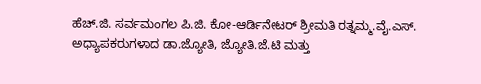ಹೆಚ್.ಜಿ. ಸರ್ವಮಂಗಲ ಪಿ.ಜಿ. ಕೋ-ಆರ್ಡಿನೇಟರ್ ಶ್ರೀಮತಿ ರತ್ನಮ್ಮ.ವೈ.ಎಸ್. ಅಧ್ಯಾಪಕರುಗಳಾದ ಡಾ.ಜ್ಯೋತಿ, ಜ್ಯೋತಿ.ಜೆ.ಟಿ ಮತ್ತು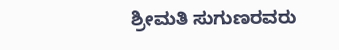ಶ್ರೀಮತಿ ಸುಗುಣರವರು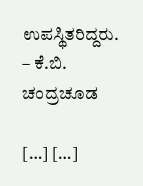ಉಪಸ್ಥಿತರಿದ್ದರು.
– ಕೆ.ಬಿ. ಚಂದ್ರಚೂಡ

[…] […]